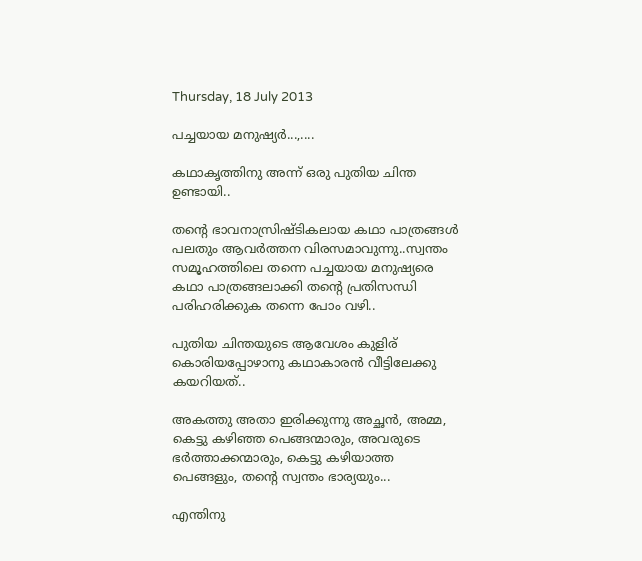Thursday, 18 July 2013

പച്ചയായ മനുഷ്യര്‍...,....

കഥാകൃത്തിനു അന്ന് ഒരു പുതിയ ചിന്ത ഉണ്ടായി..

തന്റെ ഭാവനാസ്രിഷ്ടികലായ കഥാ പാത്രങ്ങള്‍ പലതും ആവര്‍ത്തന വിരസമാവുന്നു..സ്വന്തം സമൂഹത്തിലെ തന്നെ പച്ചയായ മനുഷ്യരെ കഥാ പാത്രങ്ങലാക്കി തന്റെ പ്രതിസന്ധി പരിഹരിക്കുക തന്നെ പോം വഴി..

പുതിയ ചിന്തയുടെ ആവേശം കുളിര് കൊരിയപ്പോഴാനു കഥാകാരന്‍ വീട്ടിലേക്കു കയറിയത്..

അകത്തു അതാ ഇരിക്കുന്നു അച്ഛന്‍, അമ്മ, കെട്ടു കഴിഞ്ഞ പെങ്ങന്മാരും, അവരുടെ ഭര്‍ത്താക്കന്മാരും, കെട്ടു കഴിയാത്ത പെങ്ങളും, തന്റെ സ്വന്തം ഭാര്യയും...

എന്തിനു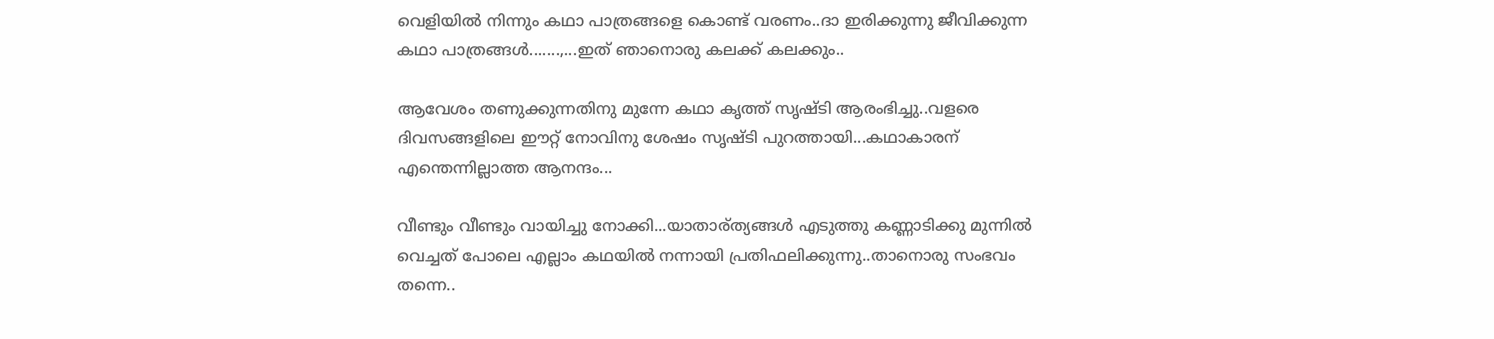വെളിയില്‍ നിന്നും കഥാ പാത്രങ്ങളെ കൊണ്ട് വരണം..ദാ ഇരിക്കുന്നു ജീവിക്കുന്ന കഥാ പാത്രങ്ങള്‍.......,...ഇത് ഞാനൊരു കലക്ക് കലക്കും..

ആവേശം തണുക്കുന്നതിനു മുന്നേ കഥാ കൃത്ത് സൃഷ്ടി ആരംഭിച്ചു..വളരെ ദിവസങ്ങളിലെ ഈറ്റ് നോവിനു ശേഷം സൃഷ്ടി പുറത്തായി...കഥാകാരന് എന്തെന്നില്ലാത്ത ആനന്ദം...

വീണ്ടും വീണ്ടും വായിച്ചു നോക്കി...യാതാര്ത്യങ്ങള്‍ എടുത്തു കണ്ണാടിക്കു മുന്നില്‍ വെച്ചത് പോലെ എല്ലാം കഥയില്‍ നന്നായി പ്രതിഫലിക്കുന്നു..താനൊരു സംഭവം തന്നെ..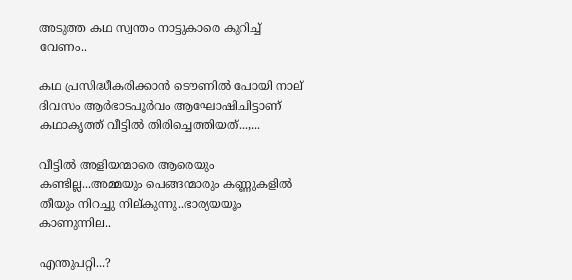അടുത്ത കഥ സ്വന്തം നാട്ടുകാരെ കുറിച്ച് വേണം..

കഥ പ്രസിദ്ധീകരിക്കാന്‍ ടൌണില്‍ പോയി നാല് ദിവസം ആര്‍ഭാടപൂര്‍വം ആഘോഷിചിട്ടാണ് കഥാകൃത്ത് വീട്ടില്‍ തിരിച്ചെത്തിയത്‌...,...

വീട്ടില്‍ അളിയന്മാരെ ആരെയും കണ്ടില്ല...അമ്മയും പെങ്ങന്മാരും കണ്ണുകളില്‍ തീയും നിറച്ചു നില്കുന്നു..ഭാര്യയയൂം കാണുന്നില..

എന്തുപറ്റി...?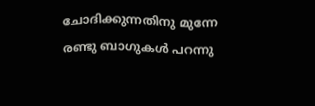ചോദിക്കുന്നതിനു മുന്നേ രണ്ടു ബാഗുകള്‍ പറന്നു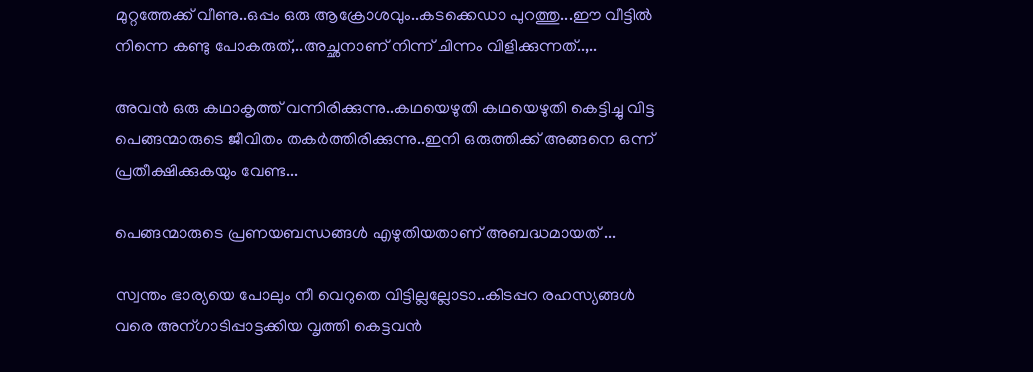മുറ്റത്തേക്ക് വീണു..ഒപ്പം ഒരു ആക്രോശവും..കടക്കെഡാ പുറത്തു...ഈ വീട്ടില്‍ നിന്നെ കണ്ടു പോകരുത്,..അച്ഛനാണ് നിന്ന് ചിന്നം വിളിക്കുന്നത്‌..,..

അവന്‍ ഒരു കഥാകൃത്ത്‌ വന്നിരിക്കുന്നു..കഥയെഴുതി കഥയെഴുതി കെട്ടിച്ചു വിട്ട പെങ്ങന്മാരുടെ ജീവിതം തകര്‍ത്തിരിക്കുന്നു..ഇനി ഒരുത്തിക്ക് അങ്ങനെ ഒന്ന് പ്രതീക്ഷിക്കുകയും വേണ്ട...

പെങ്ങന്മാരുടെ പ്രണയബന്ധങ്ങള്‍ എഴുതിയതാണ് അബദ്ധമായത്‌ ...

സ്വന്തം ഭാര്യയെ പോലും നീ വെറുതെ വിട്ടില്ലല്ലോടാ..കിടപ്പറ രഹസ്യങ്ങള്‍ വരെ അന്ഗാടിപ്പാട്ടക്കിയ വൃത്തി കെട്ടവന്‍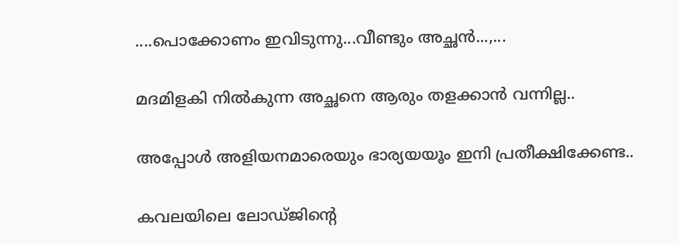....പൊക്കോണം ഇവിടുന്നു...വീണ്ടും അച്ഛന്‍...,...

മദമിളകി നില്‍കുന്ന അച്ഛനെ ആരും തളക്കാന്‍ വന്നില്ല..

അപ്പോള്‍ അളിയനമാരെയും ഭാര്യയയൂം ഇനി പ്രതീക്ഷിക്കേണ്ട..

കവലയിലെ ലോഡ്ജിന്റെ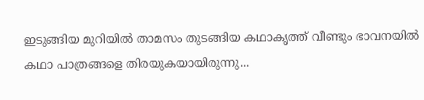ഇടുങ്ങിയ മുറിയില്‍ താമസം തുടങ്ങിയ കഥാകൃത്ത്‌ വീണ്ടും ഭാവനയില്‍ കഥാ പാത്രങ്ങളെ തിരയുകയായിരുന്നു...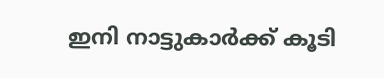ഇനി നാട്ടുകാര്‍ക്ക് കൂടി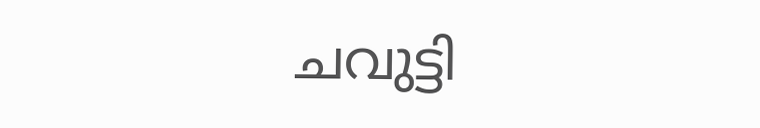ചവുട്ടി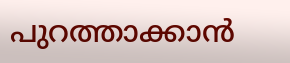പുറത്താക്കാന്‍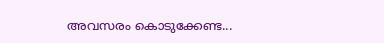അവസരം കൊടുക്കേണ്ട...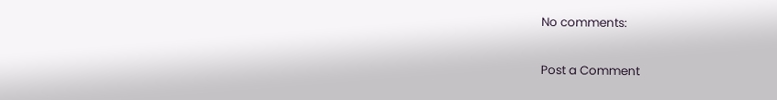No comments:

Post a Comment